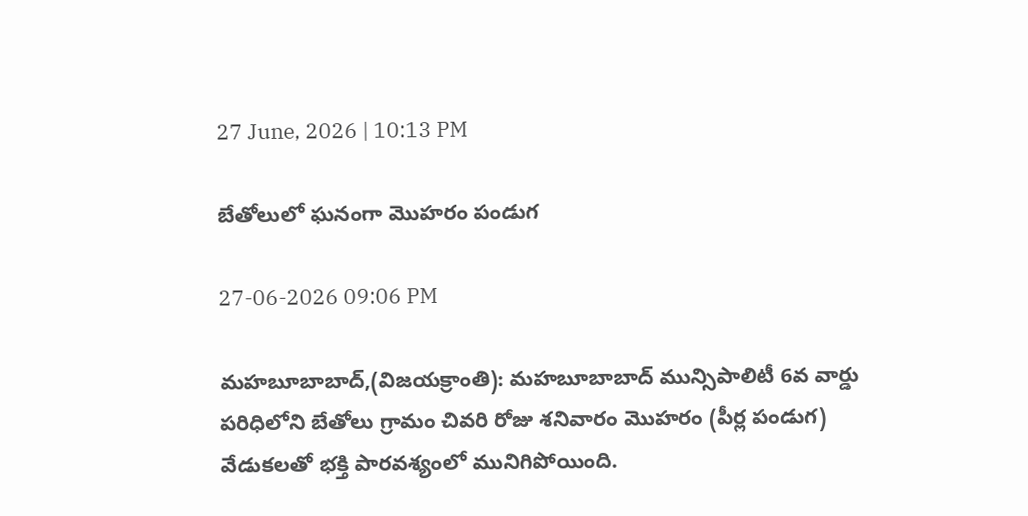27 June, 2026 | 10:13 PM

బేతోలులో ఘనంగా మొహరం పండుగ

27-06-2026 09:06 PM

మహబూబాబాద్,(విజయక్రాంతి): మహబూబాబాద్ మున్సిపాలిటీ 6వ వార్డు పరిధిలోని బేతోలు గ్రామం చివరి రోజు శనివారం మొహరం (పీర్ల పండుగ) వేడుకలతో భక్తి పారవశ్యంలో మునిగిపోయింది.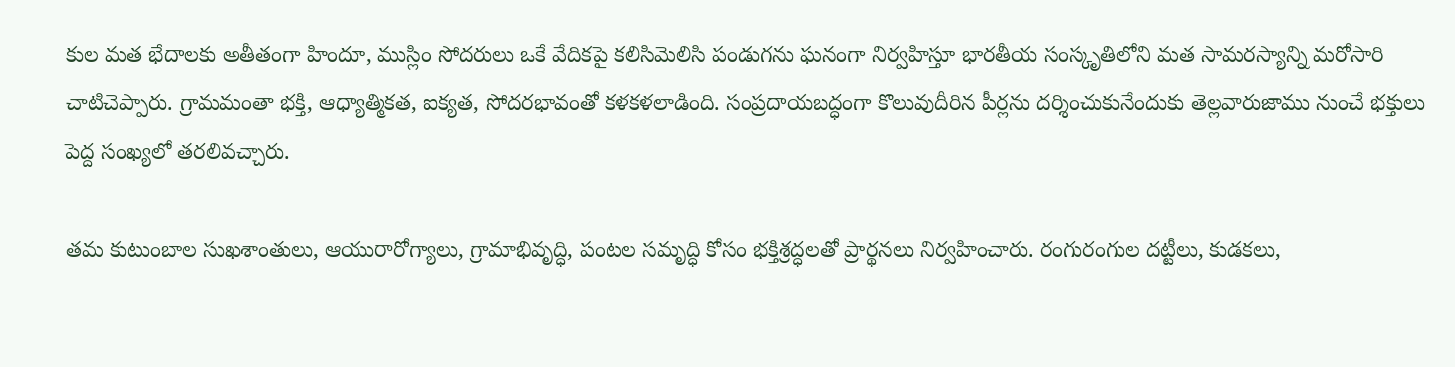కుల మత భేదాలకు అతీతంగా హిందూ, ముస్లిం సోదరులు ఒకే వేదికపై కలిసిమెలిసి పండుగను ఘనంగా నిర్వహిస్తూ భారతీయ సంస్కృతిలోని మత సామరస్యాన్ని మరోసారి చాటిచెప్పారు. గ్రామమంతా భక్తి, ఆధ్యాత్మికత, ఐక్యత, సోదరభావంతో కళకళలాడింది. సంప్రదాయబద్ధంగా కొలువుదీరిన పీర్లను దర్శించుకునేందుకు తెల్లవారుజాము నుంచే భక్తులు పెద్ద సంఖ్యలో తరలివచ్చారు.

తమ కుటుంబాల సుఖశాంతులు, ఆయురారోగ్యాలు, గ్రామాభివృద్ధి, పంటల సమృద్ధి కోసం భక్తిశ్రద్ధలతో ప్రార్థనలు నిర్వహించారు. రంగురంగుల దట్టీలు, కుడకలు,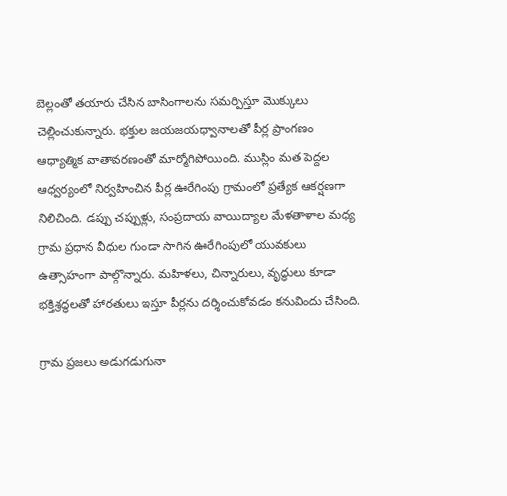బెల్లంతో తయారు చేసిన బాసింగాలను సమర్పిస్తూ మొక్కులు చెల్లించుకున్నారు. భక్తుల జయజయధ్వానాలతో పీర్ల ప్రాంగణం ఆధ్యాత్మిక వాతావరణంతో మార్మోగిపోయింది. ముస్లిం మత పెద్దల ఆధ్వర్యంలో నిర్వహించిన పీర్ల ఊరేగింపు గ్రామంలో ప్రత్యేక ఆకర్షణగా నిలిచింది. డప్పు చప్పుళ్లు, సంప్రదాయ వాయిద్యాల మేళతాళాల మధ్య గ్రామ ప్రధాన వీధుల గుండా సాగిన ఊరేగింపులో యువకులు ఉత్సాహంగా పాల్గొన్నారు. మహిళలు, చిన్నారులు, వృద్ధులు కూడా భక్తిశ్రద్ధలతో హారతులు ఇస్తూ పీర్లను దర్శించుకోవడం కనువిందు చేసింది.

గ్రామ ప్రజలు అడుగడుగునా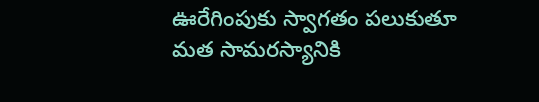ఊరేగింపుకు స్వాగతం పలుకుతూ మత సామరస్యానికి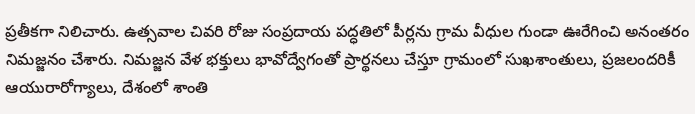ప్రతీకగా నిలిచారు. ఉత్సవాల చివరి రోజు సంప్రదాయ పద్ధతిలో పీర్లను గ్రామ వీధుల గుండా ఊరేగించి అనంతరం నిమజ్జనం చేశారు. నిమజ్జన వేళ భక్తులు భావోద్వేగంతో ప్రార్థనలు చేస్తూ గ్రామంలో సుఖశాంతులు, ప్రజలందరికీ ఆయురారోగ్యాలు, దేశంలో శాంతి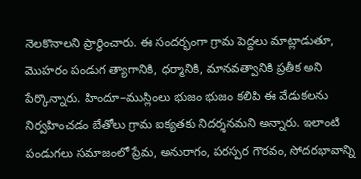నెలకొనాలని ప్రార్థించారు. ఈ సందర్భంగా గ్రామ పెద్దలు మాట్లాడుతూ, మొహరం పండుగ త్యాగానికి, ధర్మానికి, మానవత్వానికి ప్రతీక అని పేర్కొన్నారు. హిందూ–ముస్లింలు భుజం భుజం కలిపి ఈ వేడుకలను నిర్వహించడం బేతోలు గ్రామ ఐక్యతకు నిదర్శనమని అన్నారు. ఇలాంటి పండుగలు సమాజంలో ప్రేమ, అనురాగం, పరస్పర గౌరవం, సోదరభావాన్ని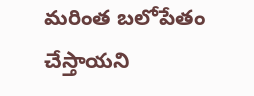మరింత బలోపేతం చేస్తాయని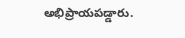అభిప్రాయపడ్డారు.